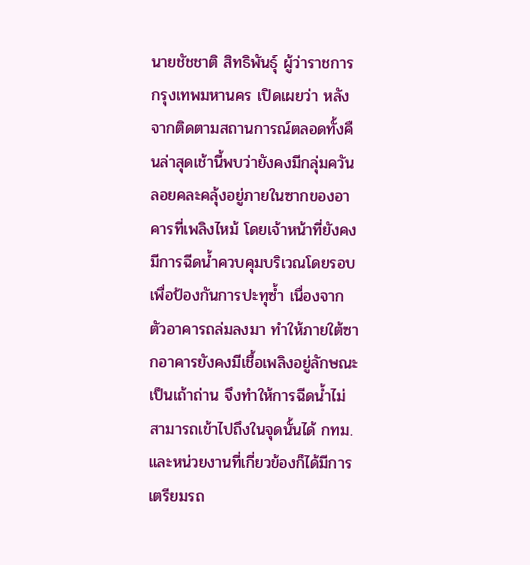นายชัชชาติ สิทธิพันธุ์ ผู้ว่าราชการกรุงเทพมหานคร เปิดเผยว่า หลังจากติดตามสถานการณ์ตลอดทั้งคืนล่าสุดเช้านี้พบว่ายังคงมีกลุ่มควันลอยคละคลุ้งอยู่ภายในซากของอาคารที่เพลิงไหม้ โดยเจ้าหน้าที่ยังคงมีการฉีดน้ำควบคุมบริเวณโดยรอบเพื่อป้องกันการปะทุซ้ำ เนื่องจากตัวอาคารถล่มลงมา ทำให้ภายใต้ซากอาคารยังคงมีเชื้อเพลิงอยู่ลักษณะเป็นเถ้าถ่าน จึงทำให้การฉีดน้ำไม่สามารถเข้าไปถึงในจุดนั้นได้ กทม. และหน่วยงานที่เกี่ยวข้องก็ได้มีการเตรียมรถ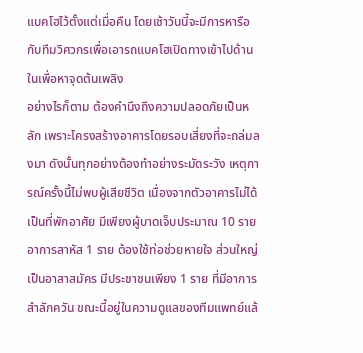แบคโฮไว้ตั้งแต่เมื่อคืน โดยเช้าวันนี้จะมีการหารือกับทีมวิศวกรเพื่อเอารถแบคโฮเปิดทางเข้าไปด้านในเพื่อหาจุดต้นเพลิง
อย่างไรก็ตาม ต้องคำนึงถึงความปลอดภัยเป็นหลัก เพราะโครงสร้างอาคารโดยรอบเสี่ยงที่จะถล่มลงมา ดังนั้นทุกอย่างต้องทำอย่างระมัดระวัง เหตุการณ์ครั้งนี้ไม่พบผู้เสียชีวิต เนื่องจากตัวอาคารไม่ได้เป็นที่พักอาศัย มีเพียงผู้บาดเจ็บประมาณ 10 ราย อาการสาหัส 1 ราย ต้องใช้ท่อช่วยหายใจ ส่วนใหญ่เป็นอาสาสมัคร มีประชาชนเพียง 1 ราย ที่มีอาการสำลักควัน ขณะนี้อยู่ในความดูแลของทีมแพทย์แล้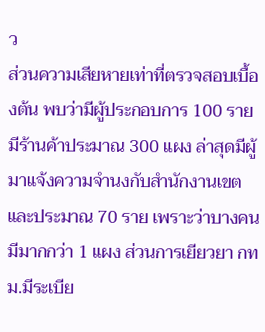ว
ส่วนความเสียหายเท่าที่ตรวจสอบเบื้องต้น พบว่ามีผู้ประกอบการ 100 ราย มีร้านค้าประมาณ 300 แผง ล่าสุดมีผู้มาแจ้งความจำนงกับสำนักงานเขตและประมาณ 70 ราย เพราะว่าบางคนมีมากกว่า 1 แผง ส่วนการเยียวยา กทม.มีระเบีย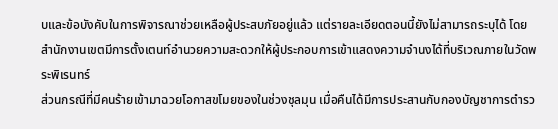บและข้อบังคับในการพิจารณาช่วยเหลือผู้ประสบภัยอยู่แล้ว แต่รายละเอียดตอนนี้ยังไม่สามารถระบุได้ โดยสำนักงานเขตมีการตั้งเตนท์อำนวยความสะดวกให้ผู้ประกอบการเข้าแสดงความจำนงได้ที่บริเวณภายในวัดพระพิเรนทร์
ส่วนกรณีที่มีคนร้ายเข้ามาฉวยโอกาสขโมยของในช่วงชุลมุน เมื่อคืนได้มีการประสานกับกองบัญชาการตำรว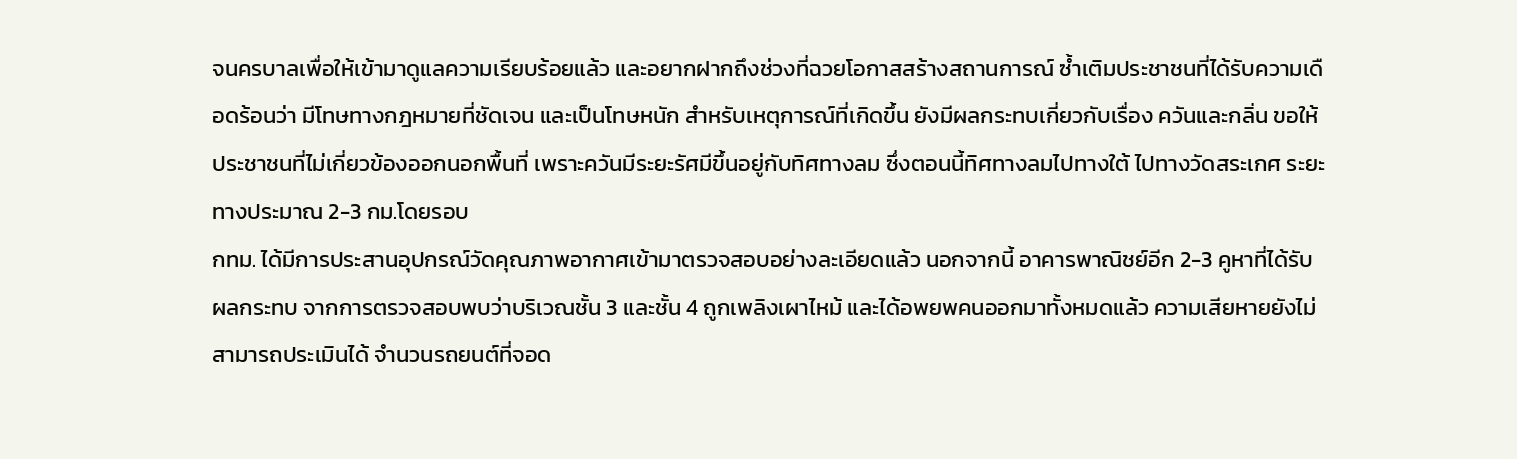จนครบาลเพื่อให้เข้ามาดูแลความเรียบร้อยแล้ว และอยากฝากถึงช่วงที่ฉวยโอกาสสร้างสถานการณ์ ซ้ำเติมประชาชนที่ได้รับความเดือดร้อนว่า มีโทษทางกฎหมายที่ชัดเจน และเป็นโทษหนัก สำหรับเหตุการณ์ที่เกิดขึ้น ยังมีผลกระทบเกี่ยวกับเรื่อง ควันและกลิ่น ขอให้ประชาชนที่ไม่เกี่ยวข้องออกนอกพื้นที่ เพราะควันมีระยะรัศมีขึ้นอยู่กับทิศทางลม ซึ่งตอนนี้ทิศทางลมไปทางใต้ ไปทางวัดสระเกศ ระยะทางประมาณ 2-3 กม.โดยรอบ
กทม. ได้มีการประสานอุปกรณ์วัดคุณภาพอากาศเข้ามาตรวจสอบอย่างละเอียดแล้ว นอกจากนี้ อาคารพาณิชย์อีก 2-3 คูหาที่ได้รับผลกระทบ จากการตรวจสอบพบว่าบริเวณชั้น 3 และชั้น 4 ถูกเพลิงเผาไหม้ และได้อพยพคนออกมาทั้งหมดแล้ว ความเสียหายยังไม่สามารถประเมินได้ จำนวนรถยนต์ที่จอด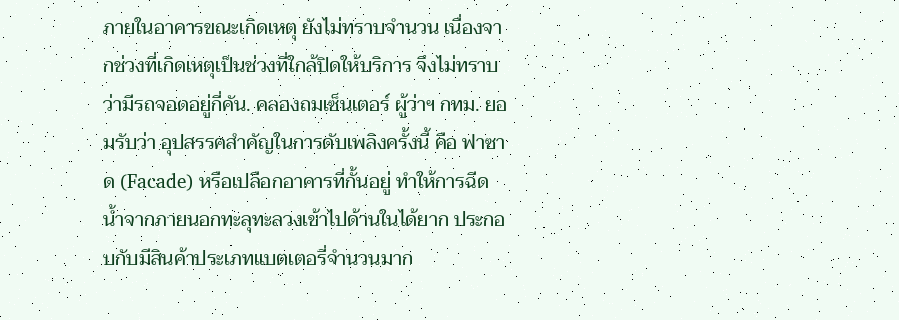ภายในอาคารขณะเกิดเหตุ ยังไม่ทราบจำนวน เนื่องจากช่วงที่เกิดเหตุเป็นช่วงที่ใกล้ปิดให้บริการ จึงไม่ทราบว่ามีรถจอดอยู่กี่คัน. คลองถมเซ็นเตอร์ ผู้ว่าฯ กทม. ยอมรับว่า อุปสรรคสำคัญในการดับเพลิงครั้งนี้ คือ ฟาซาด (Facade) หรือเปลือกอาคารที่กั้นอยู่ ทำให้การฉีดน้ำจากภายนอกทะลุทะลวงเข้าไปด้านในได้ยาก ประกอบกับมีสินค้าประเภทแบตเตอรี่จำนวนมาก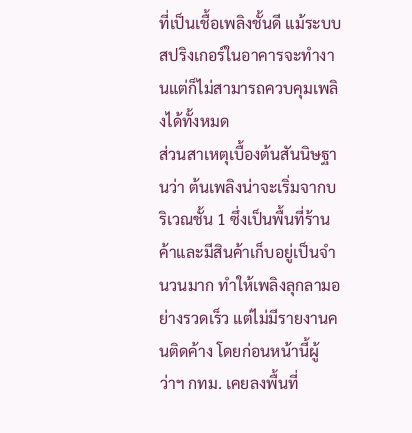ที่เป็นเชื้อเพลิงชั้นดี แม้ระบบสปริงเกอร์ในอาคารจะทำงานแต่ก็ไม่สามารถควบคุมเพลิงได้ทั้งหมด
ส่วนสาเหตุเบื้องต้นสันนิษฐานว่า ต้นเพลิงน่าจะเริ่มจากบริเวณชั้น 1 ซึ่งเป็นพื้นที่ร้านค้าและมีสินค้าเก็บอยู่เป็นจำนวนมาก ทำให้เพลิงลุกลามอย่างรวดเร็ว แต่ไม่มีรายงานคนติดค้าง โดยก่อนหน้านี้ผู้ว่าฯ กทม. เคยลงพื้นที่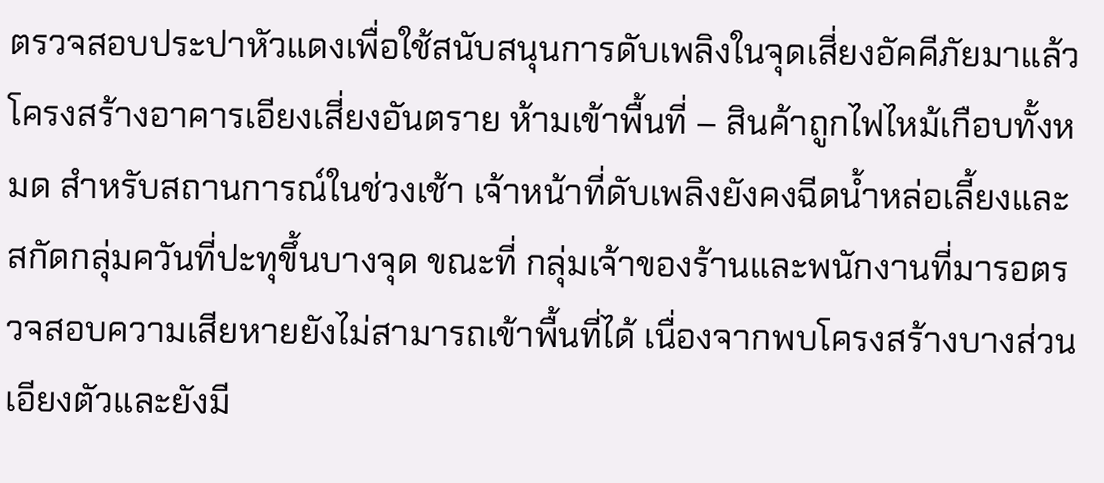ตรวจสอบประปาหัวแดงเพื่อใช้สนับสนุนการดับเพลิงในจุดเสี่ยงอัคคีภัยมาแล้ว โครงสร้างอาคารเอียงเสี่ยงอันตราย ห้ามเข้าพื้นที่ – สินค้าถูกไฟไหม้เกือบทั้งหมด สำหรับสถานการณ์ในช่วงเช้า เจ้าหน้าที่ดับเพลิงยังคงฉีดน้ำหล่อเลี้ยงและสกัดกลุ่มควันที่ปะทุขึ้นบางจุด ขณะที่ กลุ่มเจ้าของร้านและพนักงานที่มารอตรวจสอบความเสียหายยังไม่สามารถเข้าพื้นที่ได้ เนื่องจากพบโครงสร้างบางส่วนเอียงตัวและยังมี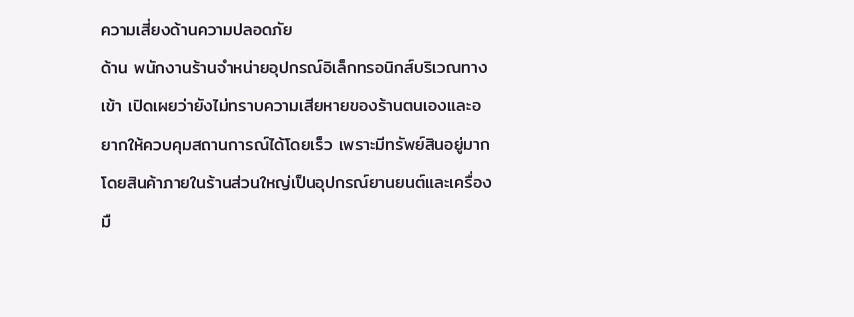ความเสี่ยงด้านความปลอดภัย
ด้าน พนักงานร้านจำหน่ายอุปกรณ์อิเล็กทรอนิกส์บริเวณทางเข้า เปิดเผยว่ายังไม่ทราบความเสียหายของร้านตนเองและอยากให้ควบคุมสถานการณ์ได้โดยเร็ว เพราะมีทรัพย์สินอยู่มาก โดยสินค้าภายในร้านส่วนใหญ่เป็นอุปกรณ์ยานยนต์และเครื่องมื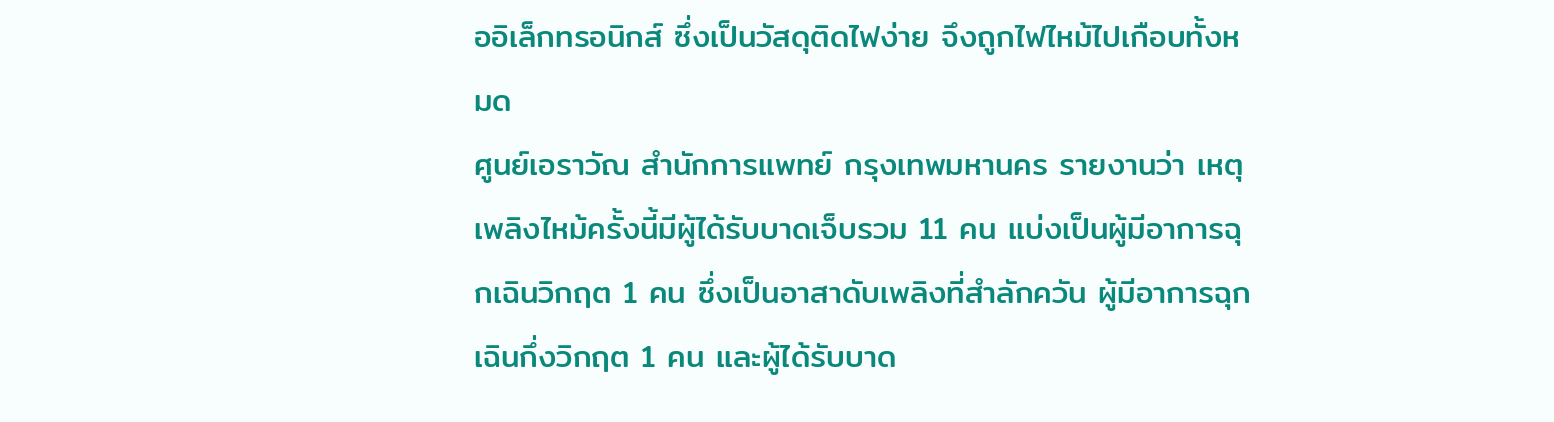ออิเล็กทรอนิกส์ ซึ่งเป็นวัสดุติดไฟง่าย จึงถูกไฟไหม้ไปเกือบทั้งหมด
ศูนย์เอราวัณ สำนักการแพทย์ กรุงเทพมหานคร รายงานว่า เหตุเพลิงไหม้ครั้งนี้มีผู้ได้รับบาดเจ็บรวม 11 คน แบ่งเป็นผู้มีอาการฉุกเฉินวิกฤต 1 คน ซึ่งเป็นอาสาดับเพลิงที่สำลักควัน ผู้มีอาการฉุกเฉินกึ่งวิกฤต 1 คน และผู้ได้รับบาด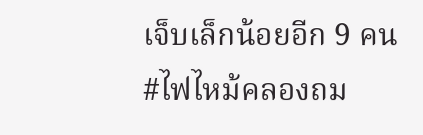เจ็บเล็กน้อยอีก 9 คน
#ไฟไหม้คลองถม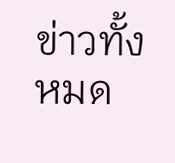ข่าวทั้งหมด